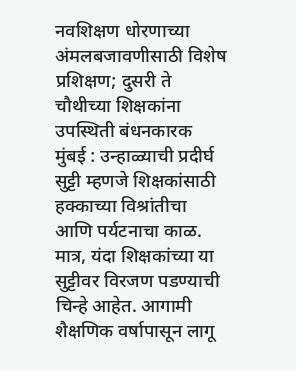नवशिक्षण धोरणाच्या अंमलबजावणीसाठी विशेष प्रशिक्षण; दुसरी ते चौथीच्या शिक्षकांना उपस्थिती बंधनकारक
मुंबई : उन्हाळ्याची प्रदीर्घ सुट्टी म्हणजे शिक्षकांसाठी हक्काच्या विश्रांतीचा आणि पर्यटनाचा काळ. मात्र, यंदा शिक्षकांच्या या सुट्टीवर विरजण पडण्याची चिन्हे आहेत. आगामी शैक्षणिक वर्षापासून लागू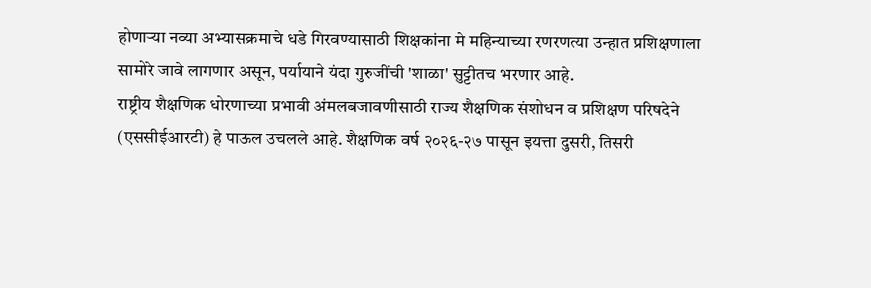होणाऱ्या नव्या अभ्यासक्रमाचे धडे गिरवण्यासाठी शिक्षकांना मे महिन्याच्या रणरणत्या उन्हात प्रशिक्षणाला सामोरे जावे लागणार असून, पर्यायाने यंदा गुरुजींची 'शाळा' सुट्टीतच भरणार आहे.
राष्ट्रीय शैक्षणिक धोरणाच्या प्रभावी अंमलबजावणीसाठी राज्य शैक्षणिक संशोधन व प्रशिक्षण परिषदेने (एससीईआरटी) हे पाऊल उचलले आहे. शैक्षणिक वर्ष २०२६-२७ पासून इयत्ता दुसरी, तिसरी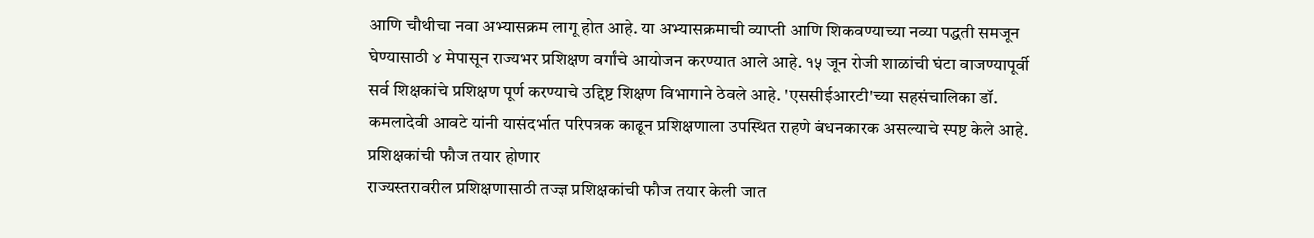आणि चौथीचा नवा अभ्यासक्रम लागू होत आहे. या अभ्यासक्रमाची व्याप्ती आणि शिकवण्याच्या नव्या पद्धती समजून घेण्यासाठी ४ मेपासून राज्यभर प्रशिक्षण वर्गांचे आयोजन करण्यात आले आहे. १५ जून रोजी शाळांची घंटा वाजण्यापूर्वी सर्व शिक्षकांचे प्रशिक्षण पूर्ण करण्याचे उद्दिष्ट शिक्षण विभागाने ठेवले आहे. 'एससीईआरटी'च्या सहसंचालिका डॉ. कमलादेवी आवटे यांनी यासंदर्भात परिपत्रक काढून प्रशिक्षणाला उपस्थित राहणे बंधनकारक असल्याचे स्पष्ट केले आहे.
प्रशिक्षकांची फौज तयार होणार
राज्यस्तरावरील प्रशिक्षणासाठी तज्ज्ञ प्रशिक्षकांची फौज तयार केली जात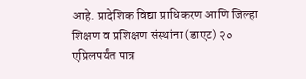आहे. प्रादेशिक विद्या प्राधिकरण आणि जिल्हा शिक्षण व प्रशिक्षण संस्थांना (डाएट) २० एप्रिलपर्यंत पात्र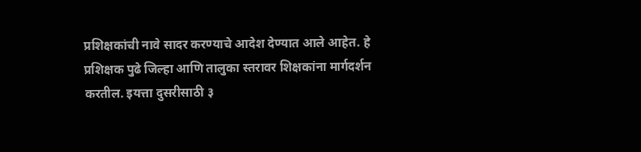प्रशिक्षकांची नावे सादर करण्याचे आदेश देण्यात आले आहेत. हे प्रशिक्षक पुढे जिल्हा आणि तालुका स्तरावर शिक्षकांना मार्गदर्शन करतील. इयत्ता दुसरीसाठी ३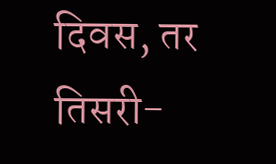दिवस, तर तिसरी-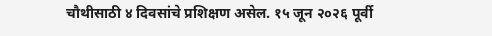चौथीसाठी ४ दिवसांचे प्रशिक्षण असेल. १५ जून २०२६ पूर्वी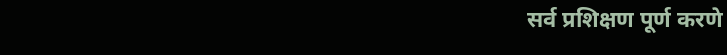सर्व प्रशिक्षण पूर्ण करणे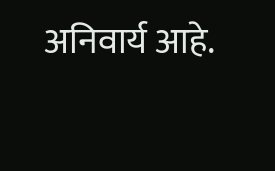अनिवार्य आहे.